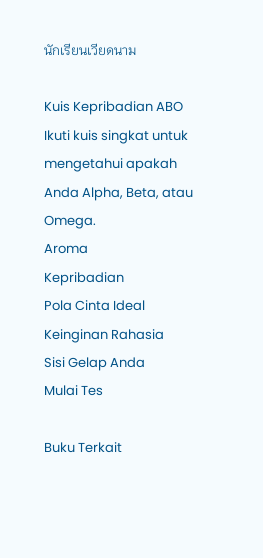นักเรียนเวียดนาม

Kuis Kepribadian ABO
Ikuti kuis singkat untuk mengetahui apakah Anda Alpha, Beta, atau Omega.
Aroma
Kepribadian
Pola Cinta Ideal
Keinginan Rahasia
Sisi Gelap Anda
Mulai Tes

Buku Terkait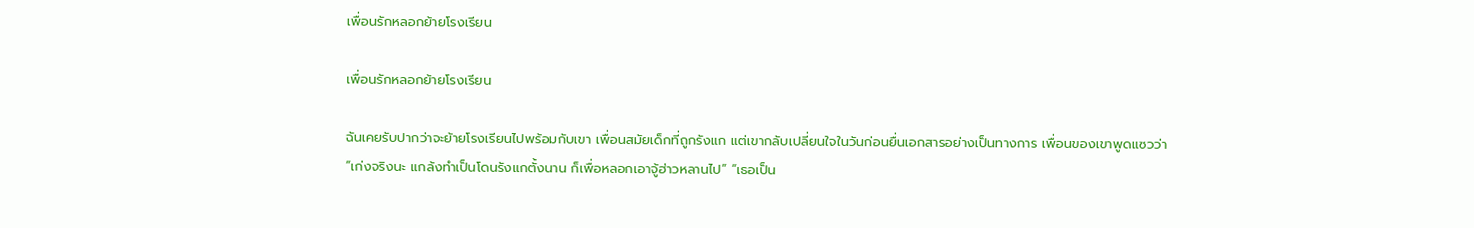เพื่อนรักหลอกย้ายโรงเรียน

เพื่อนรักหลอกย้ายโรงเรียน

ฉันเคยรับปากว่าจะย้ายโรงเรียนไปพร้อมกับเขา เพื่อนสมัยเด็กที่ถูกรังแก แต่เขากลับเปลี่ยนใจในวันก่อนยื่นเอกสารอย่างเป็นทางการ เพื่อนของเขาพูดแซวว่า “เก่งจริงนะ แกล้งทำเป็นโดนรังแกตั้งนาน ก็เพื่อหลอกเอาจู้ฮ่าวหลานไป” “เธอเป็น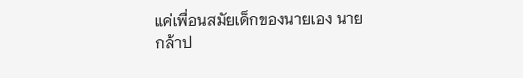แค่เพื่อนสมัยเด็กของนายเอง นายกล้าป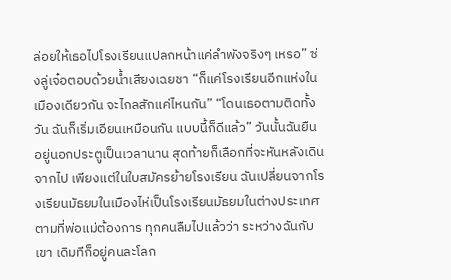ล่อยให้เธอไปโรงเรียนแปลกหน้าแค่ลำพังจริงๆ เหรอ” ซ่งลู่เจ๋อตอบด้วยน้ำเสียงเฉยชา “ก็แค่โรงเรียนอีกแห่งในเมืองเดียวกัน จะไกลสักแค่ไหนกัน” “โดนเธอตามติดทั้งวัน ฉันก็เริ่มเอียนเหมือนกัน แบบนี้ก็ดีแล้ว” วันนั้นฉันยืนอยู่นอกประตูเป็นเวลานาน สุดท้ายก็เลือกที่จะหันหลังเดินจากไป เพียงแต่ในใบสมัครย้ายโรงเรียน ฉันเปลี่ยนจากโรงเรียนมัธยมในเมืองไห่เป็นโรงเรียนมัธยมในต่างประเทศตามที่พ่อแม่ต้องการ ทุกคนลืมไปแล้วว่า ระหว่างฉันกับเขา เดิมทีก็อยู่คนละโลก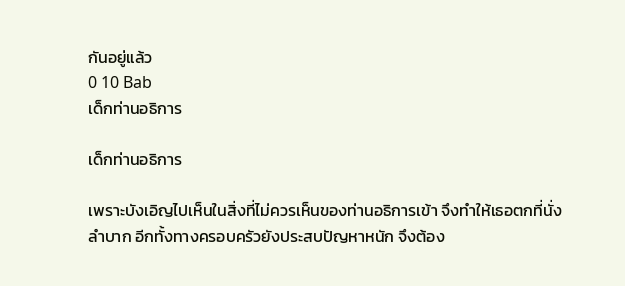กันอยู่แล้ว
0 10 Bab
เด็กท่านอธิการ

เด็กท่านอธิการ

เพราะบังเอิญไปเห็นในสิ่งที่ไม่ควรเห็นของท่านอธิการเข้า จึงทำให้เธอตกที่นั่งลำบาก อีกทั้งทางครอบครัวยังประสบปัญหาหนัก จึงต้อง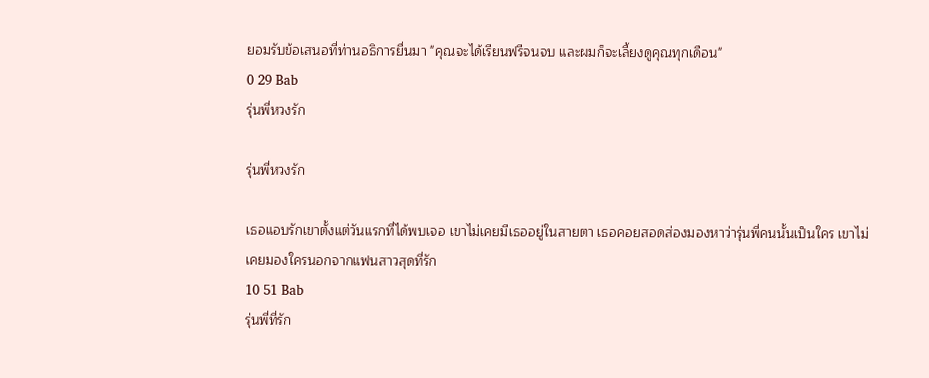ยอมรับข้อเสนอที่ท่านอธิการยื่นมา "คุณจะได้เรียนฟรีจนจบ และผมก็จะเลี้ยงดูคุณทุกเดือน"
0 29 Bab
รุ่นพี่หวงรัก

รุ่นพี่หวงรัก

เธอแอบรักเขาตั้งแต่วันแรกที่ได้พบเจอ เขาไม่เคยมีเธออยู่ในสายตา เธอคอยสอดส่องมองหาว่ารุ่นพี่คนนั้นเป็นใคร เขาไม่เคยมองใครนอกจากแฟนสาวสุดที่รัก
10 51 Bab
รุ่นพี่ที่รัก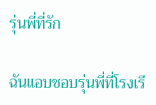รุ่นพี่ที่รัก

ฉันแอบชอบรุ่นพี่ที่โรงเรี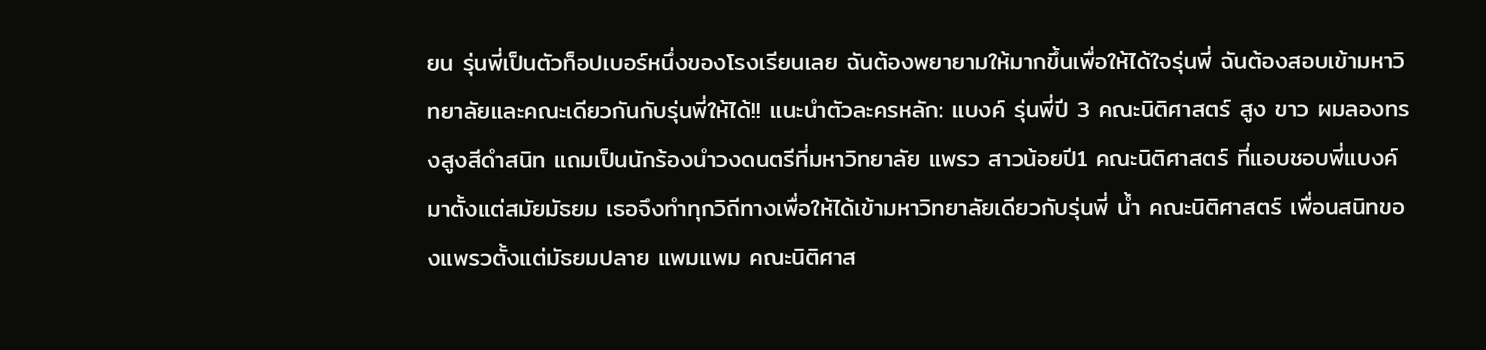ยน รุ่นพี่เป็นตัวท็อปเบอร์หนึ่งของโรงเรียนเลย ฉันต้องพยายามให้มากขึ้นเพื่อให้ได้ใจรุ่นพี่ ฉันต้องสอบเข้ามหาวิทยาลัยและคณะเดียวกันกับรุ่นพี่ให้ได้!! แนะนำตัวละครหลัก: แบงค์ รุ่นพี่ปี 3 คณะนิติศาสตร์ สูง ขาว ผมลองทรงสูงสีดำสนิท แถมเป็นนักร้องนำวงดนตรีที่มหาวิทยาลัย แพรว สาวน้อยปี1 คณะนิติศาสตร์ ที่แอบชอบพี่แบงค์มาตั้งแต่สมัยมัธยม เธอจึงทำทุกวิถีทางเพื่อให้ได้เข้ามหาวิทยาลัยเดียวกับรุ่นพี่ น้ำ คณะนิติศาสตร์ เพื่อนสนิทของแพรวตั้งแต่มัธยมปลาย แพมแพม คณะนิติศาส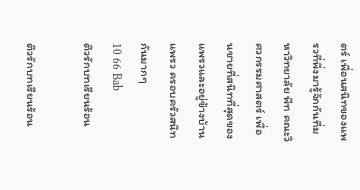ตร์ เพื่อนสนิทของแพรวที่พึ่งมารู้จักกันที่มหาวิทยาลัย พีท คณะวิศวกรรมศาสตร์ เพื่อนชายที่สนิทที่สุดของแพรวและอยู่ข้างบ้านแพรว ครอบครัวสนิทกันมากๆ
10 66 Bab
ติวรักบทเรียนร้อน

ติวรักบทเรียนร้อน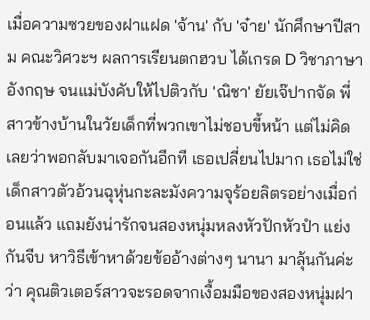เมื่อความซวยของฝาแฝด 'จ้าน' กับ 'จ๋าย' นักศึกษาปีสาม คณะวิศวะฯ ผลการเรียนตกฮวบ ได้เกรด D วิชาภาษาอังกฤษ จนแม่บังคับให้ไปติวกับ 'ณิชา' ยัยเจ๊ปากจัด พี่สาวข้างบ้านในวัยเด็กที่พวกเขาไม่ชอบขี้หน้า แต่ไม่คิดเลยว่าพอกลับมาเจอกันอีกที เธอเปลี่ยนไปมาก เธอไม่ใช่เด็กสาวตัวอ้วนฉุหุ่นกะละมังความจุร้อยลิตรอย่างเมื่อก่อนแล้ว แถมยังน่ารักจนสองหนุ่มหลงหัวปักหัวปำ แย่งกันจีบ หาวิธีเข้าหาด้วยข้ออ้างต่างๆ นานา มาลุ้นกันค่ะว่า คุณติวเตอร์สาวจะรอดจากเงื้อมมือของสองหนุ่มฝา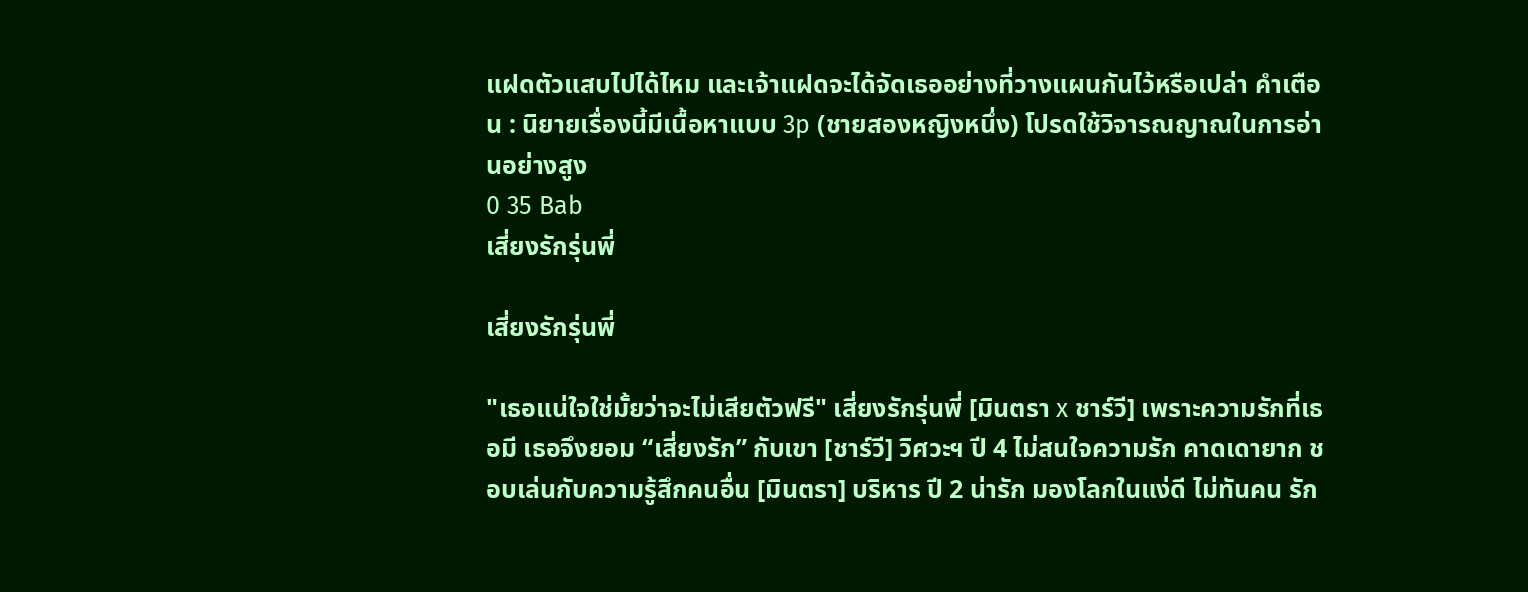แฝดตัวแสบไปได้ไหม และเจ้าแฝดจะได้จัดเธออย่างที่วางแผนกันไว้หรือเปล่า คำเตือน : นิยายเรื่องนี้มีเนื้อหาแบบ 3p (ชายสองหญิงหนึ่ง) โปรดใช้วิจารณญาณในการอ่านอย่างสูง
0 35 Bab
เสี่ยงรักรุ่นพี่

เสี่ยงรักรุ่นพี่

"เธอแน่ใจใช่มั้ยว่าจะไม่เสียตัวฟรี" เสี่ยงรักรุ่นพี่ [มินตรา x ชาร์วี] เพราะความรักที่เธอมี เธอจึงยอม “เสี่ยงรัก” กับเขา [ชาร์วี] วิศวะฯ ปี 4 ไม่สนใจความรัก คาดเดายาก ชอบเล่นกับความรู้สึกคนอื่น [มินตรา] บริหาร ปี 2 น่ารัก มองโลกในแง่ดี ไม่ทันคน รัก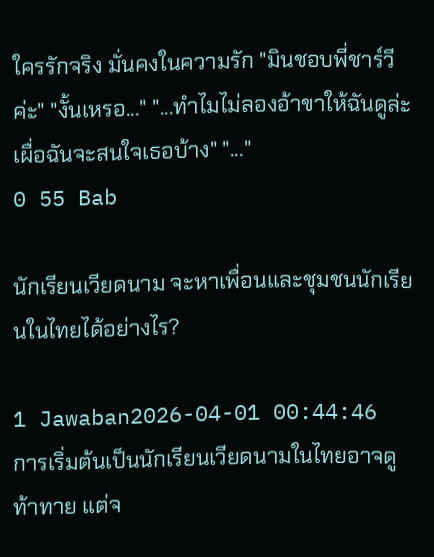ใครรักจริง มั่นคงในความรัก "มินชอบพี่ชาร์วีค่ะ" "งั้นเหรอ..." "...ทำไมไม่ลองอ้าขาให้ฉันดูล่ะ เผื่อฉันจะสนใจเธอบ้าง" "..."
0 55 Bab

นักเรียนเวียดนาม จะหาเพื่อนและชุมชนนักเรียนในไทยได้อย่างไร?

1 Jawaban2026-04-01 00:44:46
การเริ่มต้นเป็นนักเรียนเวียดนามในไทยอาจดูท้าทาย แต่จ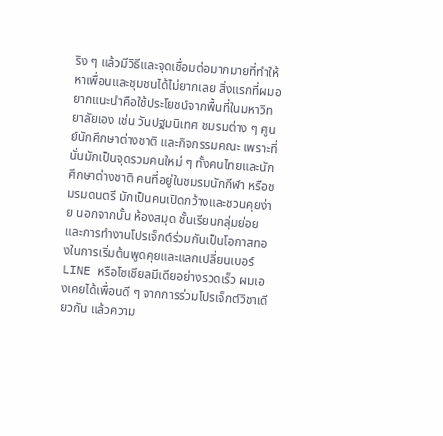ริง ๆ แล้วมีวิธีและจุดเชื่อมต่อมากมายที่ทำให้หาเพื่อนและชุมชนได้ไม่ยากเลย สิ่งแรกที่ผมอยากแนะนำคือใช้ประโยชน์จากพื้นที่ในมหาวิทยาลัยเอง เช่น วันปฐมนิเทศ ชมรมต่าง ๆ ศูนย์นักศึกษาต่างชาติ และกิจกรรมคณะ เพราะที่นั่นมักเป็นจุดรวมคนใหม่ ๆ ทั้งคนไทยและนักศึกษาต่างชาติ คนที่อยู่ในชมรมนักกีฬา หรือชมรมดนตรี มักเป็นคนเปิดกว้างและชวนคุยง่าย นอกจากนั้น ห้องสมุด ชั้นเรียนกลุ่มย่อย และการทํางานโปรเจ็กต์ร่วมกันเป็นโอกาสทองในการเริ่มต้นพูดคุยและแลกเปลี่ยนเบอร์ LINE หรือโซเชียลมีเดียอย่างรวดเร็ว ผมเองเคยได้เพื่อนดี ๆ จากการร่วมโปรเจ็กต์วิชาเดียวกัน แล้วความ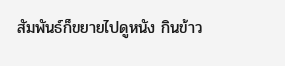สัมพันธ์ก็ขยายไปดูหนัง กินข้าว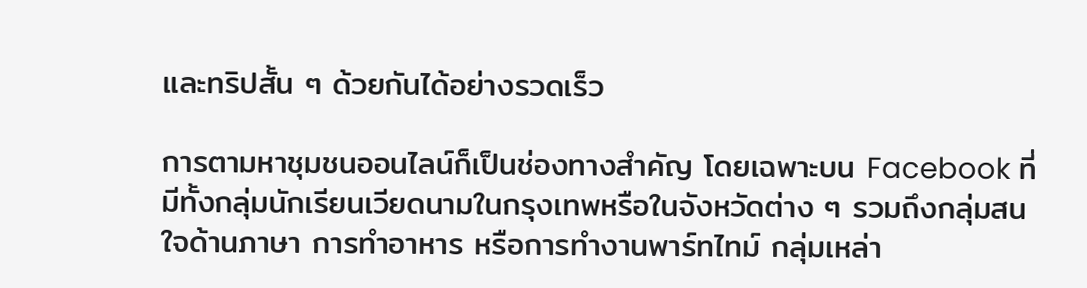และทริปสั้น ๆ ด้วยกันได้อย่างรวดเร็ว

การตามหาชุมชนออนไลน์ก็เป็นช่องทางสำคัญ โดยเฉพาะบน Facebook ที่มีทั้งกลุ่มนักเรียนเวียดนามในกรุงเทพหรือในจังหวัดต่าง ๆ รวมถึงกลุ่มสนใจด้านภาษา การทำอาหาร หรือการทำงานพาร์ทไทม์ กลุ่มเหล่า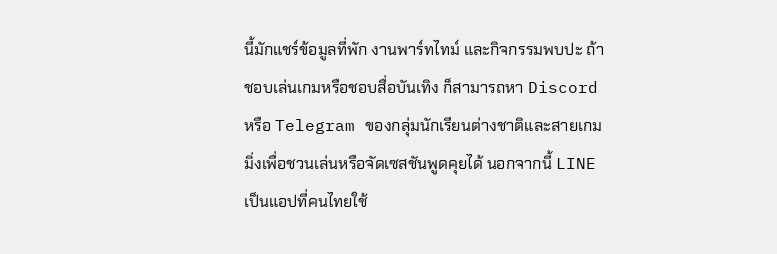นี้มักแชร์ข้อมูลที่พัก งานพาร์ทไทม์ และกิจกรรมพบปะ ถ้าชอบเล่นเกมหรือชอบสื่อบันเทิง ก็สามารถหา Discord หรือ Telegram ของกลุ่มนักเรียนต่างชาติและสายเกมมิ่งเพื่อชวนเล่นหรือจัดเซสชันพูดคุยได้ นอกจากนี้ LINE เป็นแอปที่คนไทยใช้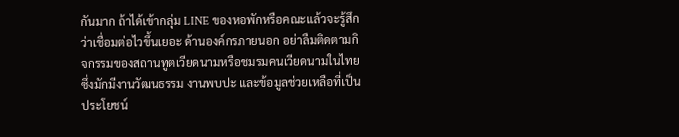กันมาก ถ้าได้เข้ากลุ่ม LINE ของหอพักหรือคณะแล้วจะรู้สึกว่าเชื่อมต่อไวขึ้นเยอะ ด้านองค์กรภายนอก อย่าลืมติดตามกิจกรรมของสถานทูตเวียดนามหรือชมรมคนเวียดนามในไทย ซึ่งมักมีงานวัฒนธรรม งานพบปะ และข้อมูลช่วยเหลือที่เป็นประโยชน์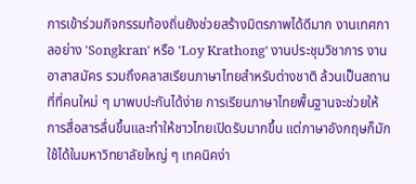การเข้าร่วมกิจกรรมท้องถิ่นยังช่วยสร้างมิตรภาพได้ดีมาก งานเทศกาลอย่าง 'Songkran' หรือ 'Loy Krathong' งานประชุมวิชาการ งานอาสาสมัคร รวมถึงคลาสเรียนภาษาไทยสำหรับต่างชาติ ล้วนเป็นสถานที่ที่คนใหม่ ๆ มาพบปะกันได้ง่าย การเรียนภาษาไทยพื้นฐานจะช่วยให้การสื่อสารลื่นขึ้นและทำให้ชาวไทยเปิดรับมากขึ้น แต่ภาษาอังกฤษก็มักใช้ได้ในมหาวิทยาลัยใหญ่ ๆ เทคนิคง่า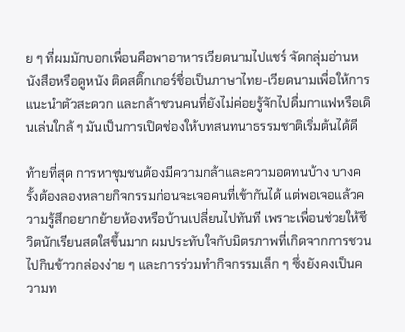ย ๆ ที่ผมมักบอกเพื่อนคือพาอาหารเวียดนามไปแชร์ จัดกลุ่มอ่านหนังสือหรือดูหนัง ติดสติ๊กเกอร์ชื่อเป็นภาษาไทย-เวียดนามเพื่อให้การแนะนำตัวสะดวก และกล้าชวนคนที่ยังไม่ค่อยรู้จักไปดื่มกาแฟหรือเดินเล่นใกล้ ๆ มันเป็นการเปิดช่องให้บทสนทนาธรรมชาติเริ่มต้นได้ดี

ท้ายที่สุด การหาชุมชนต้องมีความกล้าและความอดทนบ้าง บางครั้งต้องลองหลายกิจกรรมก่อนจะเจอคนที่เข้ากันได้ แต่พอเจอแล้วความรู้สึกอยากย้ายห้องหรือบ้านเปลี่ยนไปทันที เพราะเพื่อนช่วยให้ชีวิตนักเรียนสดใสขึ้นมาก ผมประทับใจกับมิตรภาพที่เกิดจากการชวนไปกินข้าวกล่องง่าย ๆ และการร่วมทำกิจกรรมเล็ก ๆ ซึ่งยังคงเป็นความท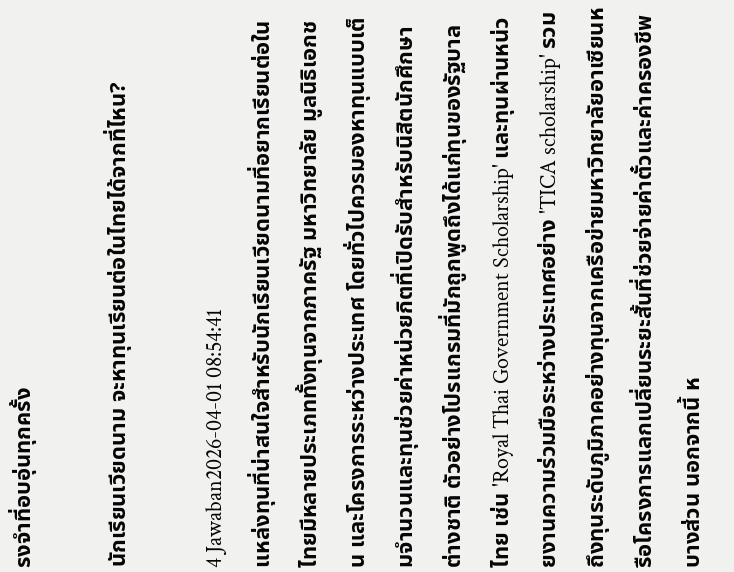รงจำที่อบอุ่นทุกครั้ง

นักเรียนเวียดนาม จะหาทุนเรียนต่อในไทยได้จากที่ไหน?

4 Jawaban2026-04-01 08:54:41
แหล่งทุนที่น่าสนใจสำหรับนักเรียนเวียดนามที่อยากเรียนต่อในไทยมีหลายประเภททั้งทุนจากภาครัฐ มหาวิทยาลัย มูลนิธิเอกชน และโครงการระหว่างประเทศ โดยทั่วไปควรมองหาทุนแบบเต็มจำนวนและทุนช่วยค่าหน่วยกิตที่เปิดรับสำหรับนิสิตนักศึกษาต่างชาติ ตัวอย่างโปรแกรมที่มักถูกพูดถึงได้แก่ทุนของรัฐบาลไทย เช่น 'Royal Thai Government Scholarship' และทุนผ่านหน่วยงานความร่วมมือระหว่างประเทศอย่าง 'TICA scholarship' รวมถึงทุนระดับภูมิภาคอย่างทุนจากเครือข่ายมหาวิทยาลัยอาเซียนหรือโครงการแลกเปลี่ยนระยะสั้นที่ช่วยจ่ายค่าตั๋วและค่าครองชีพบางส่วน นอกจากนี้ ห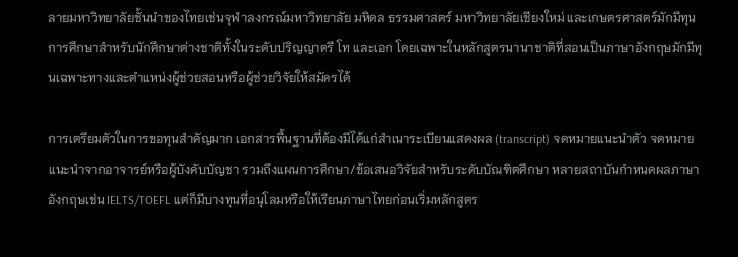ลายมหาวิทยาลัยชั้นนำของไทยเช่นจุฬาลงกรณ์มหาวิทยาลัย มหิดล ธรรมศาสตร์ มหาวิทยาลัยเชียงใหม่ และเกษตรศาสตร์มักมีทุนการศึกษาสำหรับนักศึกษาต่างชาติทั้งในระดับปริญญาตรี โท และเอก โดยเฉพาะในหลักสูตรนานาชาติที่สอนเป็นภาษาอังกฤษมักมีทุนเฉพาะทางและตำแหน่งผู้ช่วยสอนหรือผู้ช่วยวิจัยให้สมัครได้

การเตรียมตัวในการขอทุนสำคัญมาก เอกสารพื้นฐานที่ต้องมีได้แก่สำเนาระเบียนแสดงผล (transcript) จดหมายแนะนำตัว จดหมายแนะนำจากอาจารย์หรือผู้บังคับบัญชา รวมถึงแผนการศึกษา/ข้อเสนอวิจัยสำหรับระดับบัณฑิตศึกษา หลายสถาบันกำหนดผลภาษาอังกฤษเช่น IELTS/TOEFL แต่ก็มีบางทุนที่อนุโลมหรือให้เรียนภาษาไทยก่อนเริ่มหลักสูตร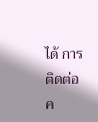ได้ การติดต่อค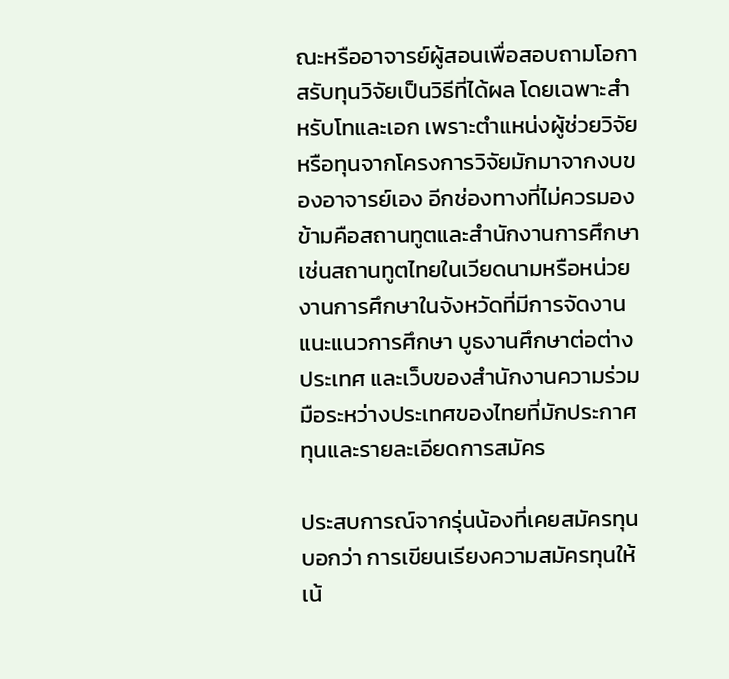ณะหรืออาจารย์ผู้สอนเพื่อสอบถามโอกาสรับทุนวิจัยเป็นวิธีที่ได้ผล โดยเฉพาะสำหรับโทและเอก เพราะตำแหน่งผู้ช่วยวิจัยหรือทุนจากโครงการวิจัยมักมาจากงบของอาจารย์เอง อีกช่องทางที่ไม่ควรมองข้ามคือสถานทูตและสำนักงานการศึกษา เช่นสถานทูตไทยในเวียดนามหรือหน่วยงานการศึกษาในจังหวัดที่มีการจัดงานแนะแนวการศึกษา บูธงานศึกษาต่อต่างประเทศ และเว็บของสำนักงานความร่วมมือระหว่างประเทศของไทยที่มักประกาศทุนและรายละเอียดการสมัคร

ประสบการณ์จากรุ่นน้องที่เคยสมัครทุนบอกว่า การเขียนเรียงความสมัครทุนให้เน้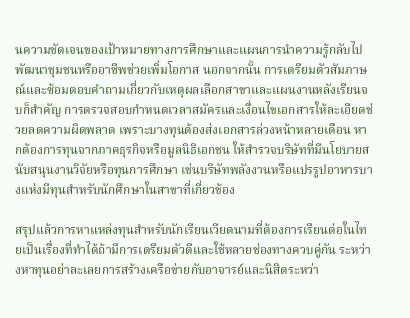นความชัดเจนของเป้าหมายทางการศึกษาและแผนการนำความรู้กลับไปพัฒนาชุมชนหรืออาชีพช่วยเพิ่มโอกาส นอกจากนั้น การเตรียมตัวสัมภาษณ์และซ้อมตอบคำถามเกี่ยวกับเหตุผลเลือกสาขาและแผนงานหลังเรียนจบก็สำคัญ การตรวจสอบกำหนดเวลาสมัครและเงื่อนไขเอกสารให้ละเอียดช่วยลดความผิดพลาด เพราะบางทุนต้องส่งเอกสารล่วงหน้าหลายเดือน หากต้องการทุนจากภาคธุรกิจหรือมูลนิธิเอกชน ให้สำรวจบริษัทที่มีนโยบายสนับสนุนงานวิจัยหรือทุนการศึกษา เช่นบริษัทพลังงานหรือแปรรูปอาหารบางแห่งมีทุนสำหรับนักศึกษาในสาขาที่เกี่ยวข้อง

สรุปแล้วการหาแหล่งทุนสำหรับนักเรียนเวียดนามที่ต้องการเรียนต่อในไทยเป็นเรื่องที่ทำได้ถ้ามีการเตรียมตัวดีและใช้หลายช่องทางควบคู่กัน ระหว่างหาทุนอย่าละเลยการสร้างเครือข่ายกับอาจารย์และนิสิตระหว่า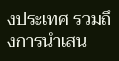งประเทศ รวมถึงการนำเสน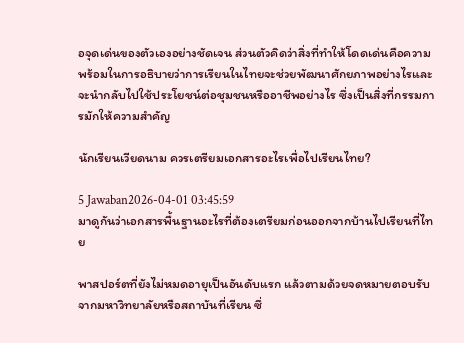อจุดเด่นของตัวเองอย่างชัดเจน ส่วนตัวคิดว่าสิ่งที่ทำให้โดดเด่นคือความพร้อมในการอธิบายว่าการเรียนในไทยจะช่วยพัฒนาศักยภาพอย่างไรและจะนำกลับไปใช้ประโยชน์ต่อชุมชนหรืออาชีพอย่างไร ซึ่งเป็นสิ่งที่กรรมการมักให้ความสำคัญ

นักเรียนเวียดนาม ควรเตรียมเอกสารอะไรเพื่อไปเรียนไทย?

5 Jawaban2026-04-01 03:45:59
มาดูกันว่าเอกสารพื้นฐานอะไรที่ต้องเตรียมก่อนออกจากบ้านไปเรียนที่ไทย

พาสปอร์ตที่ยังไม่หมดอายุเป็นอันดับแรก แล้วตามด้วยจดหมายตอบรับจากมหาวิทยาลัยหรือสถาบันที่เรียน ซึ่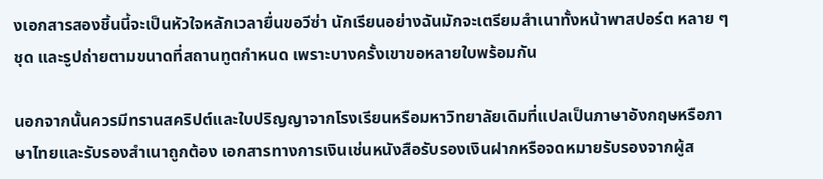งเอกสารสองชิ้นนี้จะเป็นหัวใจหลักเวลายื่นขอวีซ่า นักเรียนอย่างฉันมักจะเตรียมสำเนาทั้งหน้าพาสปอร์ต หลาย ๆ ชุด และรูปถ่ายตามขนาดที่สถานทูตกำหนด เพราะบางครั้งเขาขอหลายใบพร้อมกัน

นอกจากนั้นควรมีทรานสคริปต์และใบปริญญาจากโรงเรียนหรือมหาวิทยาลัยเดิมที่แปลเป็นภาษาอังกฤษหรือภาษาไทยและรับรองสำเนาถูกต้อง เอกสารทางการเงินเช่นหนังสือรับรองเงินฝากหรือจดหมายรับรองจากผู้ส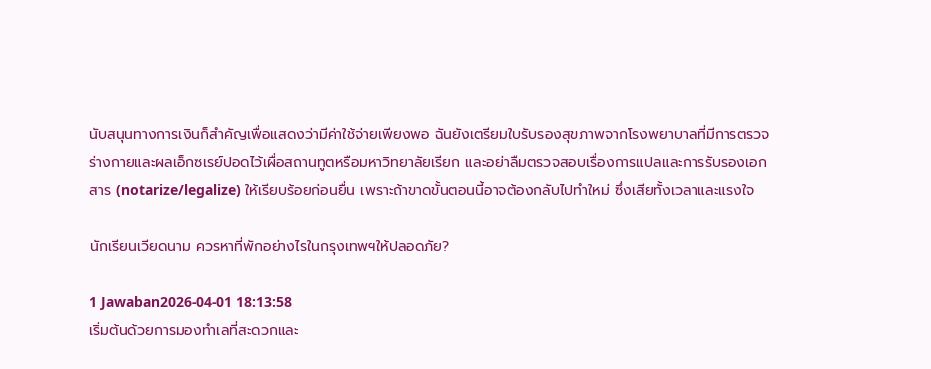นับสนุนทางการเงินก็สำคัญเพื่อแสดงว่ามีค่าใช้จ่ายเพียงพอ ฉันยังเตรียมใบรับรองสุขภาพจากโรงพยาบาลที่มีการตรวจร่างกายและผลเอ็กซเรย์ปอดไว้เผื่อสถานทูตหรือมหาวิทยาลัยเรียก และอย่าลืมตรวจสอบเรื่องการแปลและการรับรองเอกสาร (notarize/legalize) ให้เรียบร้อยก่อนยื่น เพราะถ้าขาดขั้นตอนนี้อาจต้องกลับไปทำใหม่ ซึ่งเสียทั้งเวลาและแรงใจ

นักเรียนเวียดนาม ควรหาที่พักอย่างไรในกรุงเทพฯให้ปลอดภัย?

1 Jawaban2026-04-01 18:13:58
เริ่มต้นด้วยการมองทำเลที่สะดวกและ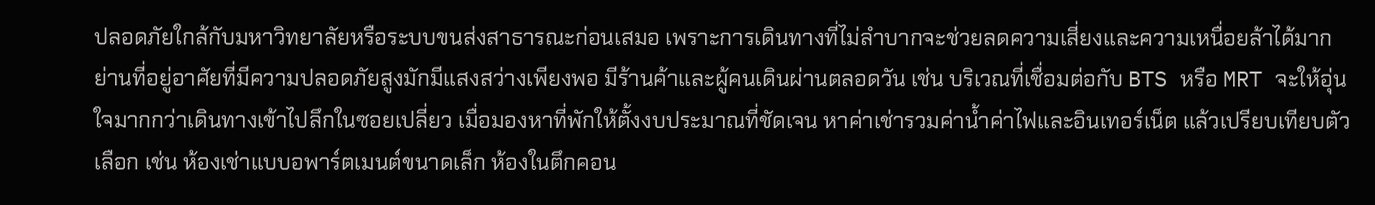ปลอดภัยใกล้กับมหาวิทยาลัยหรือระบบขนส่งสาธารณะก่อนเสมอ เพราะการเดินทางที่ไม่ลำบากจะช่วยลดความเสี่ยงและความเหนื่อยล้าได้มาก ย่านที่อยู่อาศัยที่มีความปลอดภัยสูงมักมีแสงสว่างเพียงพอ มีร้านค้าและผู้คนเดินผ่านตลอดวัน เช่น บริเวณที่เชื่อมต่อกับ BTS หรือ MRT จะให้อุ่นใจมากกว่าเดินทางเข้าไปลึกในซอยเปลี่ยว เมื่อมองหาที่พักให้ตั้งงบประมาณที่ชัดเจน หาค่าเช่ารวมค่าน้ำค่าไฟและอินเทอร์เน็ต แล้วเปรียบเทียบตัวเลือก เช่น ห้องเช่าแบบอพาร์ตเมนต์ขนาดเล็ก ห้องในตึกคอน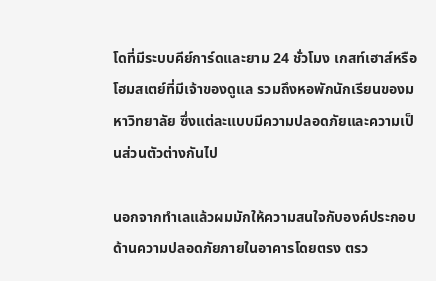โดที่มีระบบคีย์การ์ดและยาม 24 ชั่วโมง เกสท์เฮาส์หรือโฮมสเตย์ที่มีเจ้าของดูแล รวมถึงหอพักนักเรียนของมหาวิทยาลัย ซึ่งแต่ละแบบมีความปลอดภัยและความเป็นส่วนตัวต่างกันไป

นอกจากทำเลแล้วผมมักให้ความสนใจกับองค์ประกอบด้านความปลอดภัยภายในอาคารโดยตรง ตรว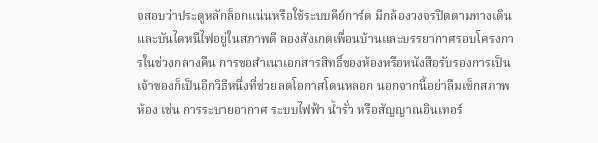จสอบว่าประตูหลักล็อกแน่นหรือใช้ระบบคีย์การ์ด มีกล้องวงจรปิดตามทางเดิน และบันไดหนีไฟอยู่ในสภาพดี ลองสังเกตเพื่อนบ้านและบรรยากาศรอบโครงการในช่วงกลางคืน การขอสำเนาเอกสารสิทธิ์ของห้องหรือหนังสือรับรองการเป็นเจ้าของก็เป็นอีกวิธีหนึ่งที่ช่วยลดโอกาสโดนหลอก นอกจากนี้อย่าลืมเช็กสภาพห้อง เช่น การระบายอากาศ ระบบไฟฟ้า น้ำรั่ว หรือสัญญาณอินเทอร์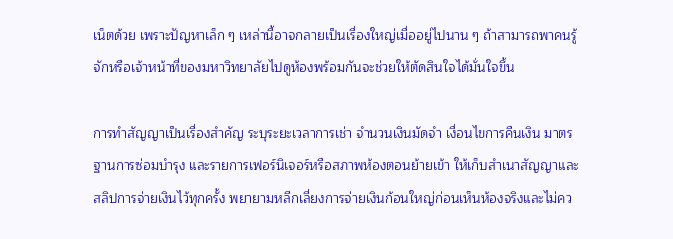เน็ตด้วย เพราะปัญหาเล็ก ๆ เหล่านี้อาจกลายเป็นเรื่องใหญ่เมื่ออยู่ไปนาน ๆ ถ้าสามารถพาคนรู้จักหรือเจ้าหน้าที่ของมหาวิทยาลัยไปดูห้องพร้อมกันจะช่วยให้ตัดสินใจได้มั่นใจขึ้น

การทำสัญญาเป็นเรื่องสำคัญ ระบุระยะเวลาการเช่า จำนวนเงินมัดจำ เงื่อนไขการคืนเงิน มาตรฐานการซ่อมบำรุง และรายการเฟอร์นิเจอร์หรือสภาพห้องตอนย้ายเข้า ให้เก็บสำเนาสัญญาและสลิปการจ่ายเงินไว้ทุกครั้ง พยายามหลีกเลี่ยงการจ่ายเงินก้อนใหญ่ก่อนเห็นห้องจริงและไม่คว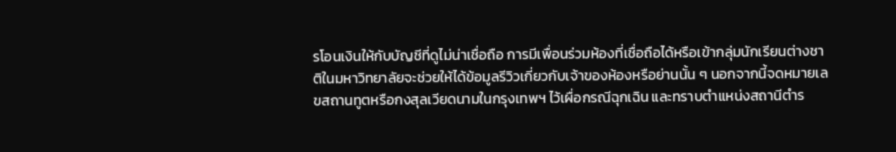รโอนเงินให้กับบัญชีที่ดูไม่น่าเชื่อถือ การมีเพื่อนร่วมห้องที่เชื่อถือได้หรือเข้ากลุ่มนักเรียนต่างชาติในมหาวิทยาลัยจะช่วยให้ได้ข้อมูลรีวิวเกี่ยวกับเจ้าของห้องหรือย่านนั้น ๆ นอกจากนี้จดหมายเลขสถานทูตหรือกงสุลเวียดนามในกรุงเทพฯ ไว้เผื่อกรณีฉุกเฉิน และทราบตำแหน่งสถานีตำร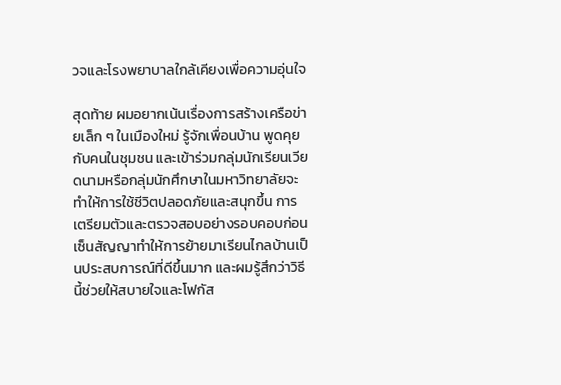วจและโรงพยาบาลใกล้เคียงเพื่อความอุ่นใจ

สุดท้าย ผมอยากเน้นเรื่องการสร้างเครือข่ายเล็ก ๆ ในเมืองใหม่ รู้จักเพื่อนบ้าน พูดคุยกับคนในชุมชน และเข้าร่วมกลุ่มนักเรียนเวียดนามหรือกลุ่มนักศึกษาในมหาวิทยาลัยจะทำให้การใช้ชีวิตปลอดภัยและสนุกขึ้น การเตรียมตัวและตรวจสอบอย่างรอบคอบก่อนเซ็นสัญญาทำให้การย้ายมาเรียนไกลบ้านเป็นประสบการณ์ที่ดีขึ้นมาก และผมรู้สึกว่าวิธีนี้ช่วยให้สบายใจและโฟกัส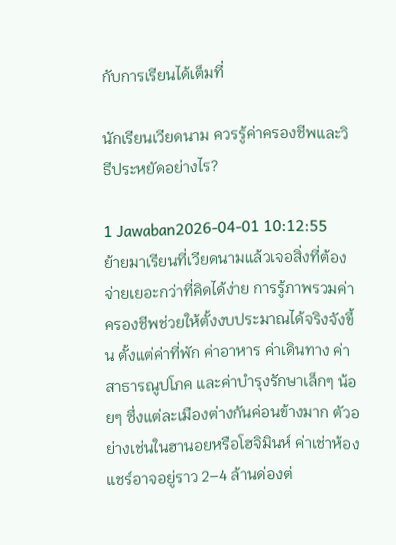กับการเรียนได้เต็มที่

นักเรียนเวียดนาม ควรรู้ค่าครองชีพและวิธีประหยัดอย่างไร?

1 Jawaban2026-04-01 10:12:55
ย้ายมาเรียนที่เวียดนามแล้วเจอสิ่งที่ต้องจ่ายเยอะกว่าที่คิดได้ง่าย การรู้ภาพรวมค่าครองชีพช่วยให้ตั้งงบประมาณได้จริงจังขึ้น ตั้งแต่ค่าที่พัก ค่าอาหาร ค่าเดินทาง ค่าสาธารณูปโภค และค่าบำรุงรักษาเล็กๆ น้อยๆ ซึ่งแต่ละเมืองต่างกันค่อนข้างมาก ตัวอย่างเช่นในฮานอยหรือโฮจิมินห์ ค่าเช่าห้องแชร์อาจอยู่ราว 2–4 ล้านด่องต่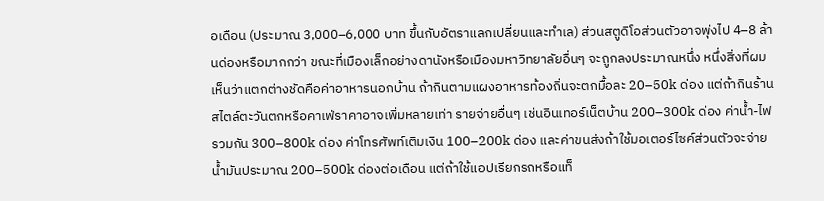อเดือน (ประมาณ 3,000–6,000 บาท ขึ้นกับอัตราแลกเปลี่ยนและทำเล) ส่วนสตูดิโอส่วนตัวอาจพุ่งไป 4–8 ล้านด่องหรือมากกว่า ขณะที่เมืองเล็กอย่างดานังหรือเมืองมหาวิทยาลัยอื่นๆ จะถูกลงประมาณหนึ่ง หนึ่งสิ่งที่ผมเห็นว่าแตกต่างชัดคือค่าอาหารนอกบ้าน ถ้ากินตามแผงอาหารท้องถิ่นจะตกมื้อละ 20–50k ด่อง แต่ถ้ากินร้านสไตล์ตะวันตกหรือคาเฟ่ราคาอาจเพิ่มหลายเท่า รายจ่ายอื่นๆ เช่นอินเทอร์เน็ตบ้าน 200–300k ด่อง ค่าน้ำ-ไฟรวมกัน 300–800k ด่อง ค่าโทรศัพท์เติมเงิน 100–200k ด่อง และค่าขนส่งถ้าใช้มอเตอร์ไซค์ส่วนตัวจะจ่ายน้ำมันประมาณ 200–500k ด่องต่อเดือน แต่ถ้าใช้แอปเรียกรถหรือแท็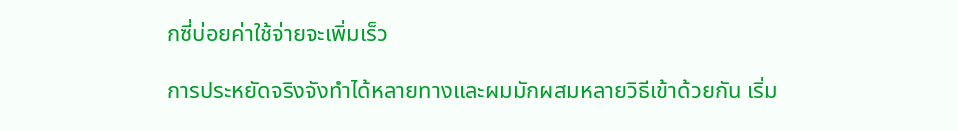กซี่บ่อยค่าใช้จ่ายจะเพิ่มเร็ว

การประหยัดจริงจังทำได้หลายทางและผมมักผสมหลายวิธีเข้าด้วยกัน เริ่ม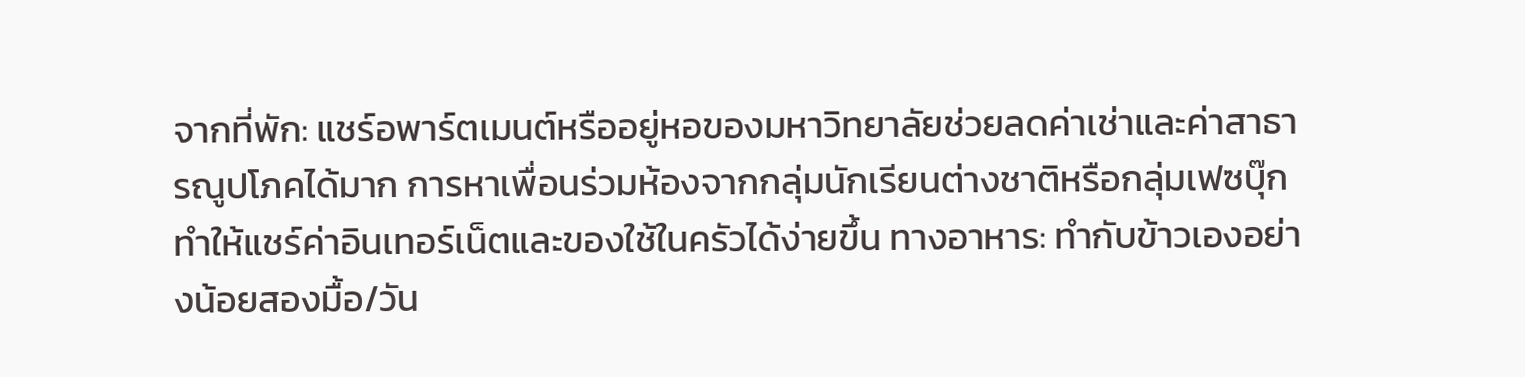จากที่พัก: แชร์อพาร์ตเมนต์หรืออยู่หอของมหาวิทยาลัยช่วยลดค่าเช่าและค่าสาธารณูปโภคได้มาก การหาเพื่อนร่วมห้องจากกลุ่มนักเรียนต่างชาติหรือกลุ่มเฟซบุ๊กทำให้แชร์ค่าอินเทอร์เน็ตและของใช้ในครัวได้ง่ายขึ้น ทางอาหาร: ทำกับข้าวเองอย่างน้อยสองมื้อ/วัน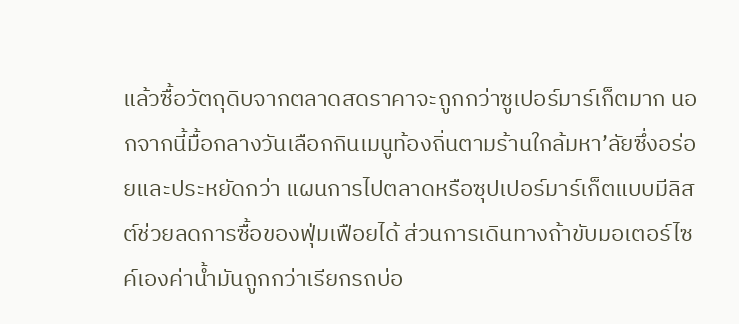แล้วซื้อวัตถุดิบจากตลาดสดราคาจะถูกกว่าซูเปอร์มาร์เก็ตมาก นอกจากนี้มื้อกลางวันเลือกกินเมนูท้องถิ่นตามร้านใกล้มหา’ลัยซึ่งอร่อยและประหยัดกว่า แผนการไปตลาดหรือซุปเปอร์มาร์เก็ตแบบมีลิสต์ช่วยลดการซื้อของฟุ่มเฟือยได้ ส่วนการเดินทางถ้าขับมอเตอร์ไซค์เองค่าน้ำมันถูกกว่าเรียกรถบ่อ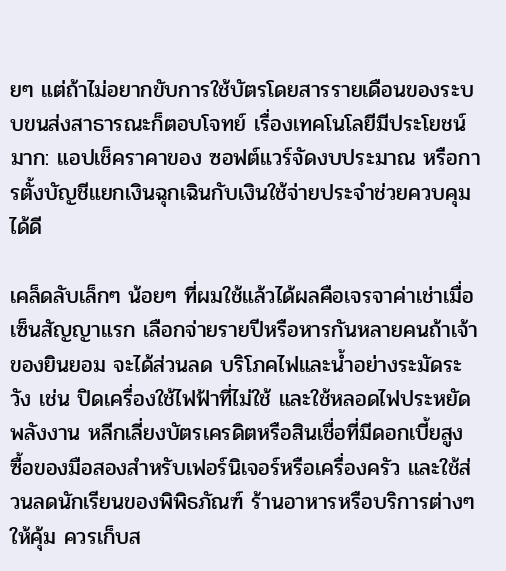ยๆ แต่ถ้าไม่อยากขับการใช้บัตรโดยสารรายเดือนของระบบขนส่งสาธารณะก็ตอบโจทย์ เรื่องเทคโนโลยีมีประโยชน์มาก: แอปเช็คราคาของ ซอฟต์แวร์จัดงบประมาณ หรือการตั้งบัญชีแยกเงินฉุกเฉินกับเงินใช้จ่ายประจำช่วยควบคุมได้ดี

เคล็ดลับเล็กๆ น้อยๆ ที่ผมใช้แล้วได้ผลคือเจรจาค่าเช่าเมื่อเซ็นสัญญาแรก เลือกจ่ายรายปีหรือหารกันหลายคนถ้าเจ้าของยินยอม จะได้ส่วนลด บริโภคไฟและน้ำอย่างระมัดระวัง เช่น ปิดเครื่องใช้ไฟฟ้าที่ไม่ใช้ และใช้หลอดไฟประหยัดพลังงาน หลีกเลี่ยงบัตรเครดิตหรือสินเชื่อที่มีดอกเบี้ยสูง ซื้อของมือสองสำหรับเฟอร์นิเจอร์หรือเครื่องครัว และใช้ส่วนลดนักเรียนของพิพิธภัณฑ์ ร้านอาหารหรือบริการต่างๆ ให้คุ้ม ควรเก็บส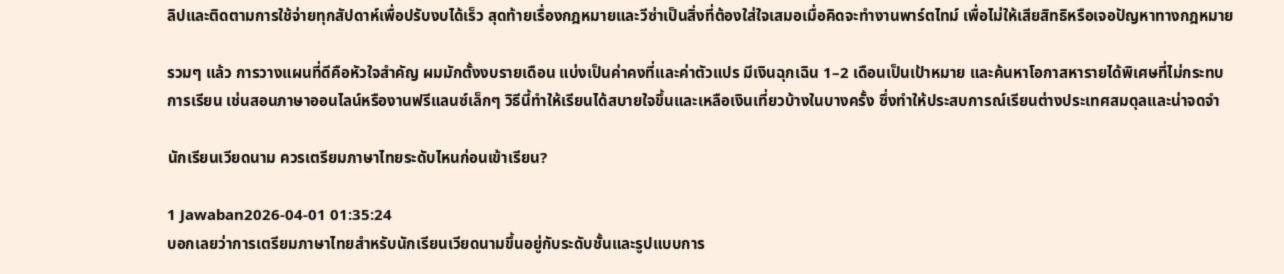ลิปและติดตามการใช้จ่ายทุกสัปดาห์เพื่อปรับงบได้เร็ว สุดท้ายเรื่องกฎหมายและวีซ่าเป็นสิ่งที่ต้องใส่ใจเสมอเมื่อคิดจะทำงานพาร์ตไทม์ เพื่อไม่ให้เสียสิทธิหรือเจอปัญหาทางกฎหมาย

รวมๆ แล้ว การวางแผนที่ดีคือหัวใจสำคัญ ผมมักตั้งงบรายเดือน แบ่งเป็นค่าคงที่และค่าตัวแปร มีเงินฉุกเฉิน 1–2 เดือนเป็นเป้าหมาย และค้นหาโอกาสหารายได้พิเศษที่ไม่กระทบการเรียน เช่นสอนภาษาออนไลน์หรืองานฟรีแลนซ์เล็กๆ วิธีนี้ทำให้เรียนได้สบายใจขึ้นและเหลือเงินเที่ยวบ้างในบางครั้ง ซึ่งทำให้ประสบการณ์เรียนต่างประเทศสมดุลและน่าจดจำ

นักเรียนเวียดนาม ควรเตรียมภาษาไทยระดับไหนก่อนเข้าเรียน?

1 Jawaban2026-04-01 01:35:24
บอกเลยว่าการเตรียมภาษาไทยสำหรับนักเรียนเวียดนามขึ้นอยู่กับระดับชั้นและรูปแบบการ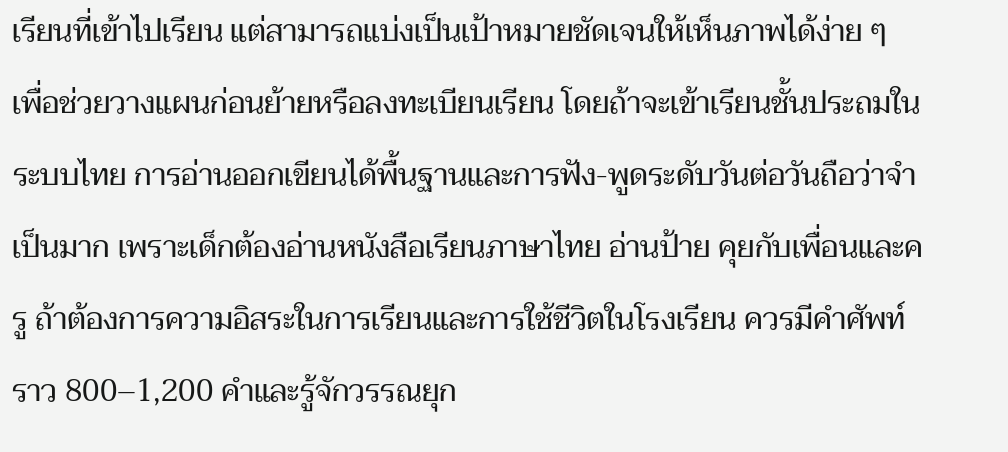เรียนที่เข้าไปเรียน แต่สามารถแบ่งเป็นเป้าหมายชัดเจนให้เห็นภาพได้ง่าย ๆ เพื่อช่วยวางแผนก่อนย้ายหรือลงทะเบียนเรียน โดยถ้าจะเข้าเรียนชั้นประถมในระบบไทย การอ่านออกเขียนได้พื้นฐานและการฟัง-พูดระดับวันต่อวันถือว่าจำเป็นมาก เพราะเด็กต้องอ่านหนังสือเรียนภาษาไทย อ่านป้าย คุยกับเพื่อนและครู ถ้าต้องการความอิสระในการเรียนและการใช้ชีวิตในโรงเรียน ควรมีคำศัพท์ราว 800–1,200 คำและรู้จักวรรณยุก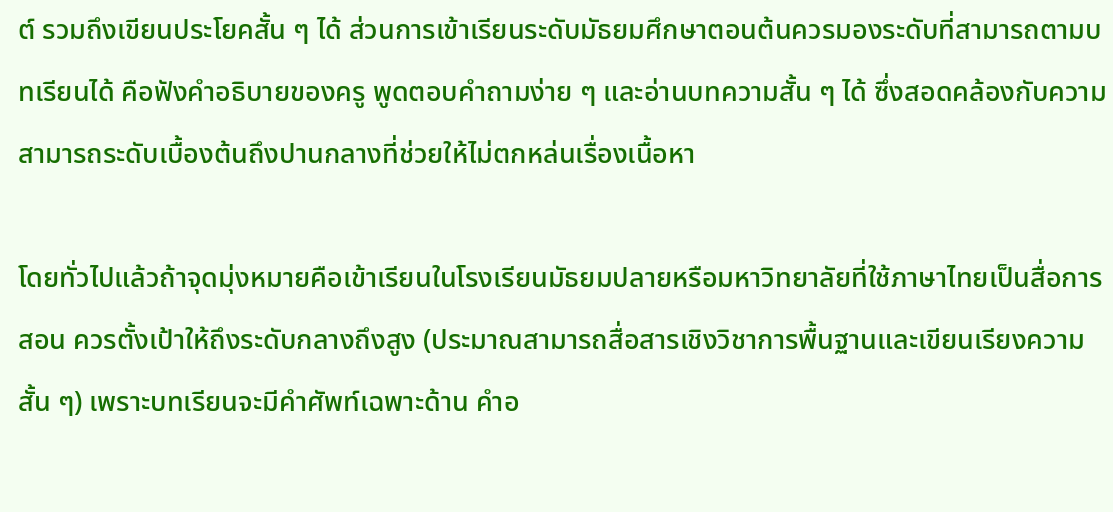ต์ รวมถึงเขียนประโยคสั้น ๆ ได้ ส่วนการเข้าเรียนระดับมัธยมศึกษาตอนต้นควรมองระดับที่สามารถตามบทเรียนได้ คือฟังคำอธิบายของครู พูดตอบคำถามง่าย ๆ และอ่านบทความสั้น ๆ ได้ ซึ่งสอดคล้องกับความสามารถระดับเบื้องต้นถึงปานกลางที่ช่วยให้ไม่ตกหล่นเรื่องเนื้อหา

โดยทั่วไปแล้วถ้าจุดมุ่งหมายคือเข้าเรียนในโรงเรียนมัธยมปลายหรือมหาวิทยาลัยที่ใช้ภาษาไทยเป็นสื่อการสอน ควรตั้งเป้าให้ถึงระดับกลางถึงสูง (ประมาณสามารถสื่อสารเชิงวิชาการพื้นฐานและเขียนเรียงความสั้น ๆ) เพราะบทเรียนจะมีคำศัพท์เฉพาะด้าน คำอ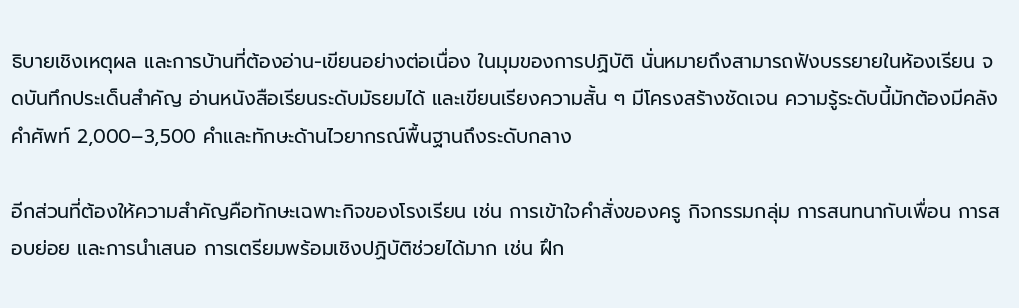ธิบายเชิงเหตุผล และการบ้านที่ต้องอ่าน-เขียนอย่างต่อเนื่อง ในมุมของการปฏิบัติ นั่นหมายถึงสามารถฟังบรรยายในห้องเรียน จดบันทึกประเด็นสำคัญ อ่านหนังสือเรียนระดับมัธยมได้ และเขียนเรียงความสั้น ๆ มีโครงสร้างชัดเจน ความรู้ระดับนี้มักต้องมีคลังคำศัพท์ 2,000–3,500 คำและทักษะด้านไวยากรณ์พื้นฐานถึงระดับกลาง

อีกส่วนที่ต้องให้ความสำคัญคือทักษะเฉพาะกิจของโรงเรียน เช่น การเข้าใจคำสั่งของครู กิจกรรมกลุ่ม การสนทนากับเพื่อน การสอบย่อย และการนำเสนอ การเตรียมพร้อมเชิงปฏิบัติช่วยได้มาก เช่น ฝึก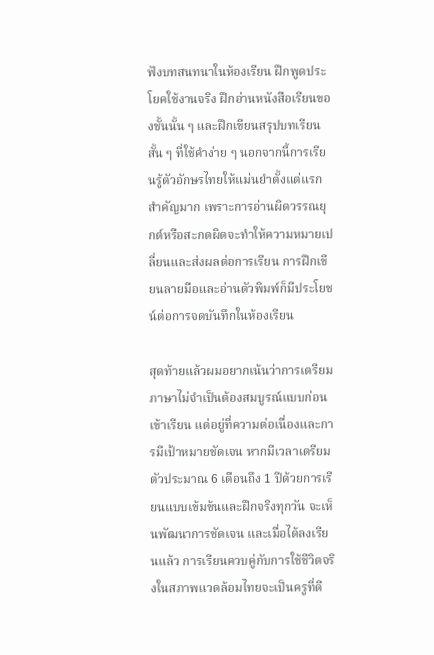ฟังบทสนทนาในห้องเรียน ฝึกพูดประโยคใช้งานจริง ฝึกอ่านหนังสือเรียนของชั้นนั้น ๆ และฝึกเขียนสรุปบทเรียนสั้น ๆ ที่ใช้คำง่าย ๆ นอกจากนี้การเรียนรู้ตัวอักษรไทยให้แม่นยำตั้งแต่แรกสำคัญมาก เพราะการอ่านผิดวรรณยุกต์หรือสะกดผิดจะทำให้ความหมายเปลี่ยนและส่งผลต่อการเรียน การฝึกเขียนลายมือและอ่านตัวพิมพ์ก็มีประโยชน์ต่อการจดบันทึกในห้องเรียน

สุดท้ายแล้วผมอยากเน้นว่าการเตรียมภาษาไม่จำเป็นต้องสมบูรณ์แบบก่อนเข้าเรียน แต่อยู่ที่ความต่อเนื่องและการมีเป้าหมายชัดเจน หากมีเวลาเตรียมตัวประมาณ 6 เดือนถึง 1 ปีด้วยการเรียนแบบเข้มข้นและฝึกจริงทุกวัน จะเห็นพัฒนาการชัดเจน และเมื่อได้ลงเรียนแล้ว การเรียนควบคู่กับการใช้ชีวิตจริงในสภาพแวดล้อมไทยจะเป็นครูที่ดี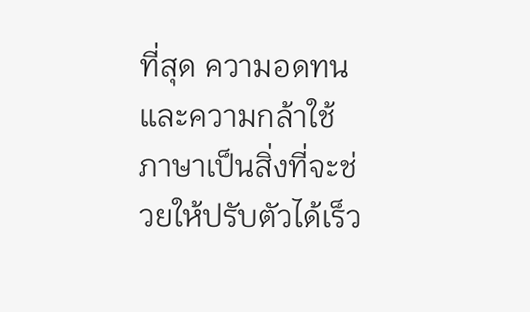ที่สุด ความอดทนและความกล้าใช้ภาษาเป็นสิ่งที่จะช่วยให้ปรับตัวได้เร็ว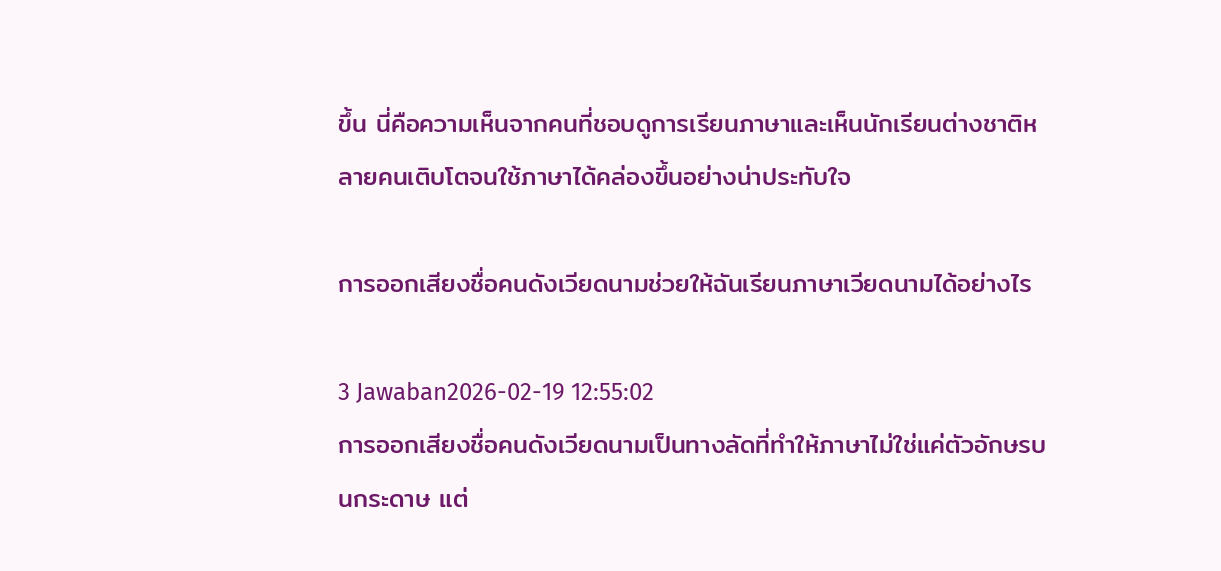ขึ้น นี่คือความเห็นจากคนที่ชอบดูการเรียนภาษาและเห็นนักเรียนต่างชาติหลายคนเติบโตจนใช้ภาษาได้คล่องขึ้นอย่างน่าประทับใจ

การออกเสียงชื่อคนดังเวียดนามช่วยให้ฉันเรียนภาษาเวียดนามได้อย่างไร

3 Jawaban2026-02-19 12:55:02
การออกเสียงชื่อคนดังเวียดนามเป็นทางลัดที่ทำให้ภาษาไม่ใช่แค่ตัวอักษรบนกระดาษ แต่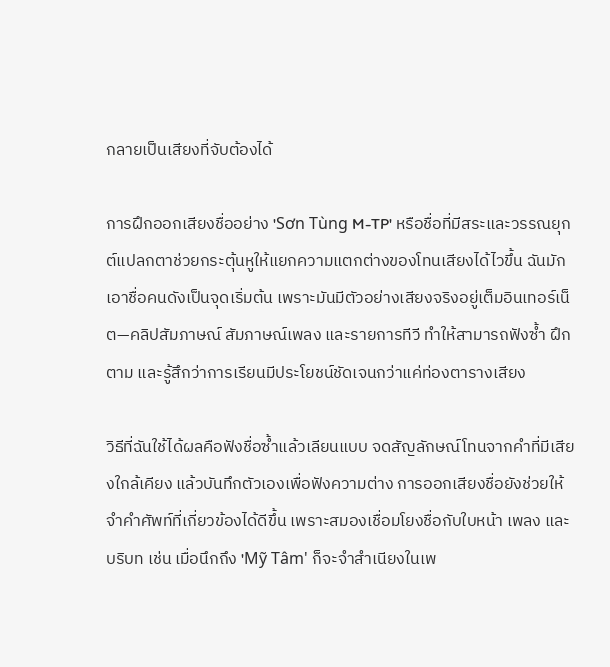กลายเป็นเสียงที่จับต้องได้

การฝึกออกเสียงชื่ออย่าง 'Sơn Tùng M-TP' หรือชื่อที่มีสระและวรรณยุกต์แปลกตาช่วยกระตุ้นหูให้แยกความแตกต่างของโทนเสียงได้ไวขึ้น ฉันมักเอาชื่อคนดังเป็นจุดเริ่มต้น เพราะมันมีตัวอย่างเสียงจริงอยู่เต็มอินเทอร์เน็ต—คลิปสัมภาษณ์ สัมภาษณ์เพลง และรายการทีวี ทำให้สามารถฟังซ้ำ ฝึกตาม และรู้สึกว่าการเรียนมีประโยชน์ชัดเจนกว่าแค่ท่องตารางเสียง

วิธีที่ฉันใช้ได้ผลคือฟังชื่อซ้ำแล้วเลียนแบบ จดสัญลักษณ์โทนจากคำที่มีเสียงใกล้เคียง แล้วบันทึกตัวเองเพื่อฟังความต่าง การออกเสียงชื่อยังช่วยให้จำคำศัพท์ที่เกี่ยวข้องได้ดีขึ้น เพราะสมองเชื่อมโยงชื่อกับใบหน้า เพลง และบริบท เช่น เมื่อนึกถึง 'Mỹ Tâm' ก็จะจำสำเนียงในเพ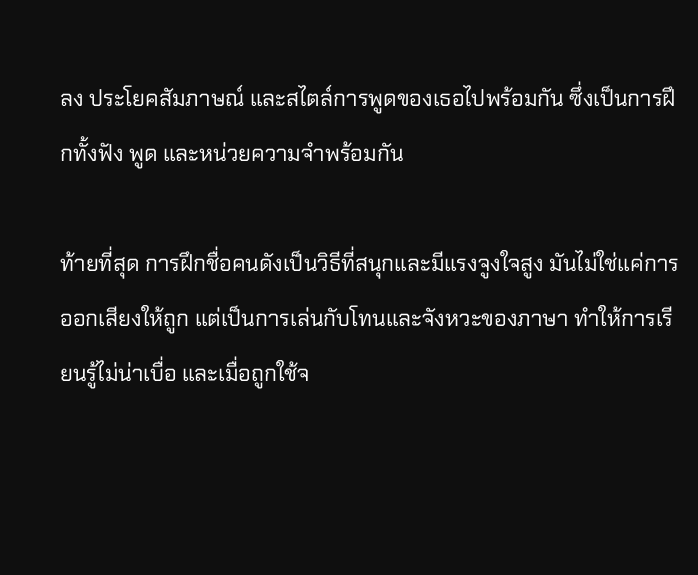ลง ประโยคสัมภาษณ์ และสไตล์การพูดของเธอไปพร้อมกัน ซึ่งเป็นการฝึกทั้งฟัง พูด และหน่วยความจำพร้อมกัน

ท้ายที่สุด การฝึกชื่อคนดังเป็นวิธีที่สนุกและมีแรงจูงใจสูง มันไม่ใช่แค่การออกเสียงให้ถูก แต่เป็นการเล่นกับโทนและจังหวะของภาษา ทำให้การเรียนรู้ไม่น่าเบื่อ และเมื่อถูกใช้จ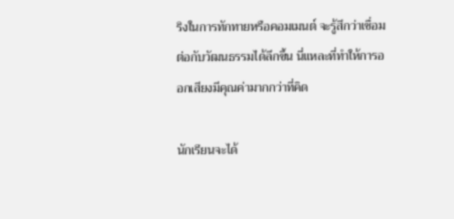ริงในการทักทายหรือคอมเมนต์ จะรู้สึกว่าเชื่อมต่อกับวัฒนธรรมได้ลึกขึ้น นี่แหละที่ทำให้การออกเสียงมีคุณค่ามากกว่าที่คิด

นักเรียนจะได้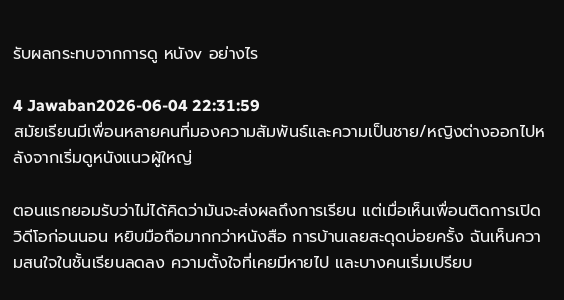รับผลกระทบจากการดู หนังv อย่างไร

4 Jawaban2026-06-04 22:31:59
สมัยเรียนมีเพื่อนหลายคนที่มองความสัมพันธ์และความเป็นชาย/หญิงต่างออกไปหลังจากเริ่มดูหนังแนวผู้ใหญ่

ตอนแรกยอมรับว่าไม่ได้คิดว่ามันจะส่งผลถึงการเรียน แต่เมื่อเห็นเพื่อนติดการเปิดวิดีโอก่อนนอน หยิบมือถือมากกว่าหนังสือ การบ้านเลยสะดุดบ่อยครั้ง ฉันเห็นความสนใจในชั้นเรียนลดลง ความตั้งใจที่เคยมีหายไป และบางคนเริ่มเปรียบ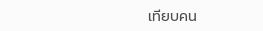เทียบคน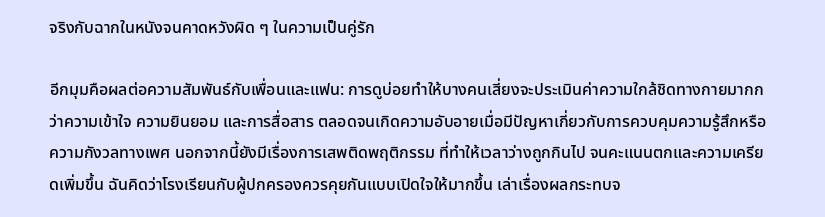จริงกับฉากในหนังจนคาดหวังผิด ๆ ในความเป็นคู่รัก

อีกมุมคือผลต่อความสัมพันธ์กับเพื่อนและแฟน: การดูบ่อยทำให้บางคนเสี่ยงจะประเมินค่าความใกล้ชิดทางกายมากกว่าความเข้าใจ ความยินยอม และการสื่อสาร ตลอดจนเกิดความอับอายเมื่อมีปัญหาเกี่ยวกับการควบคุมความรู้สึกหรือความกังวลทางเพศ นอกจากนี้ยังมีเรื่องการเสพติดพฤติกรรม ที่ทำให้เวลาว่างถูกกินไป จนคะแนนตกและความเครียดเพิ่มขึ้น ฉันคิดว่าโรงเรียนกับผู้ปกครองควรคุยกันแบบเปิดใจให้มากขึ้น เล่าเรื่องผลกระทบจ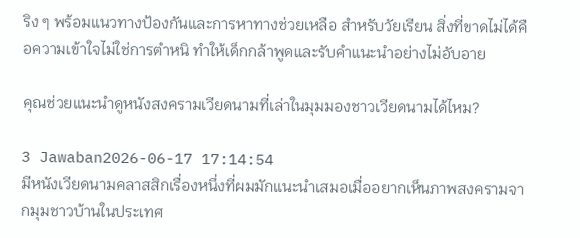ริง ๆ พร้อมแนวทางป้องกันและการหาทางช่วยเหลือ สำหรับวัยเรียน สิ่งที่ขาดไม่ได้คือความเข้าใจไม่ใช่การตำหนิ ทำให้เด็กกล้าพูดและรับคำแนะนำอย่างไม่อับอาย

คุณช่วยแนะนำดูหนังสงครามเวียดนามที่เล่าในมุมมองชาวเวียดนามได้ไหม?

3 Jawaban2026-06-17 17:14:54
มีหนังเวียดนามคลาสสิกเรื่องหนึ่งที่ผมมักแนะนำเสมอเมื่ออยากเห็นภาพสงครามจากมุมชาวบ้านในประเทศ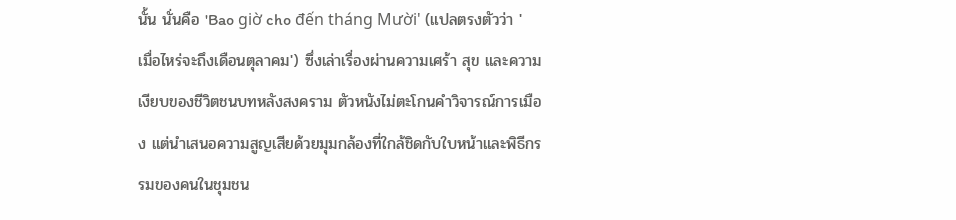นั้น นั่นคือ 'Bao giờ cho đến tháng Mười' (แปลตรงตัวว่า 'เมื่อไหร่จะถึงเดือนตุลาคม') ซึ่งเล่าเรื่องผ่านความเศร้า สุข และความเงียบของชีวิตชนบทหลังสงคราม ตัวหนังไม่ตะโกนคำวิจารณ์การเมือง แต่นำเสนอความสูญเสียด้วยมุมกล้องที่ใกล้ชิดกับใบหน้าและพิธีกรรมของคนในชุมชน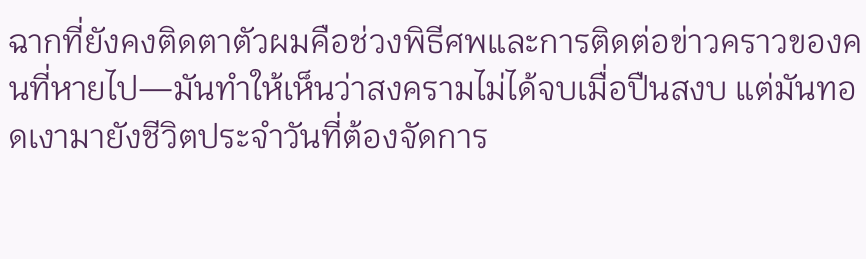ฉากที่ยังคงติดตาตัวผมคือช่วงพิธีศพและการติดต่อข่าวคราวของคนที่หายไป—มันทำให้เห็นว่าสงครามไม่ได้จบเมื่อปืนสงบ แต่มันทอดเงามายังชีวิตประจำวันที่ต้องจัดการ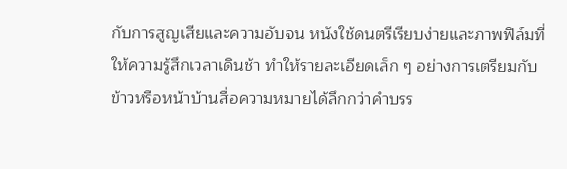กับการสูญเสียและความอับจน หนังใช้ดนตรีเรียบง่ายและภาพฟิล์มที่ให้ความรู้สึกเวลาเดินช้า ทำให้รายละเอียดเล็ก ๆ อย่างการเตรียมกับข้าวหรือหน้าบ้านสื่อความหมายได้ลึกกว่าคำบรร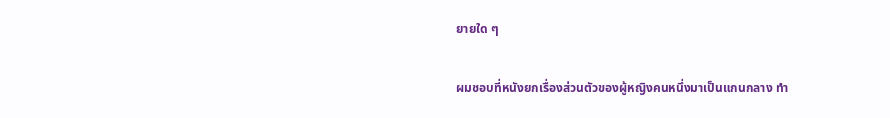ยายใด ๆ

ผมชอบที่หนังยกเรื่องส่วนตัวของผู้หญิงคนหนึ่งมาเป็นแกนกลาง ทำ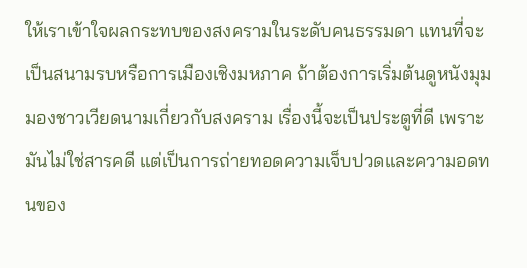ให้เราเข้าใจผลกระทบของสงครามในระดับคนธรรมดา แทนที่จะเป็นสนามรบหรือการเมืองเชิงมหภาค ถ้าต้องการเริ่มต้นดูหนังมุมมองชาวเวียดนามเกี่ยวกับสงคราม เรื่องนี้จะเป็นประตูที่ดี เพราะมันไม่ใช่สารคดี แต่เป็นการถ่ายทอดความเจ็บปวดและความอดทนของ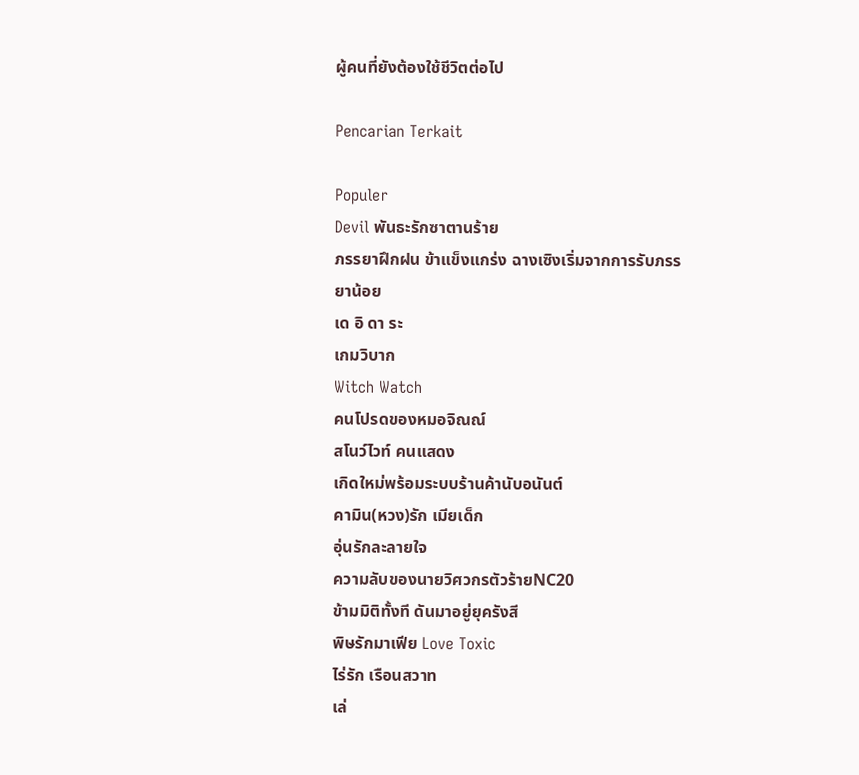ผู้คนที่ยังต้องใช้ชีวิตต่อไป

Pencarian Terkait

Populer
Devil พันธะรักซาตานร้าย
ภรรยาฝึกฝน ข้าแข็งแกร่ง ฉางเซิงเริ่มจากการรับภรรยาน้อย
เด อิ ดา ระ
เกมวิบาก
Witch Watch
คนโปรดของหมอจิณณ์
สโนว์ไวท์ คนแสดง
เกิดใหม่พร้อมระบบร้านค้านับอนันต์
คามิน(หวง)รัก เมียเด็ก
อุ่นรักละลายใจ
ความลับของนายวิศวกรตัวร้ายNC20
ข้ามมิติทั้งที ดันมาอยู่ยุครังสี
พิษรักมาเฟีย Love Toxic
ไร่รัก เรือนสวาท
เล่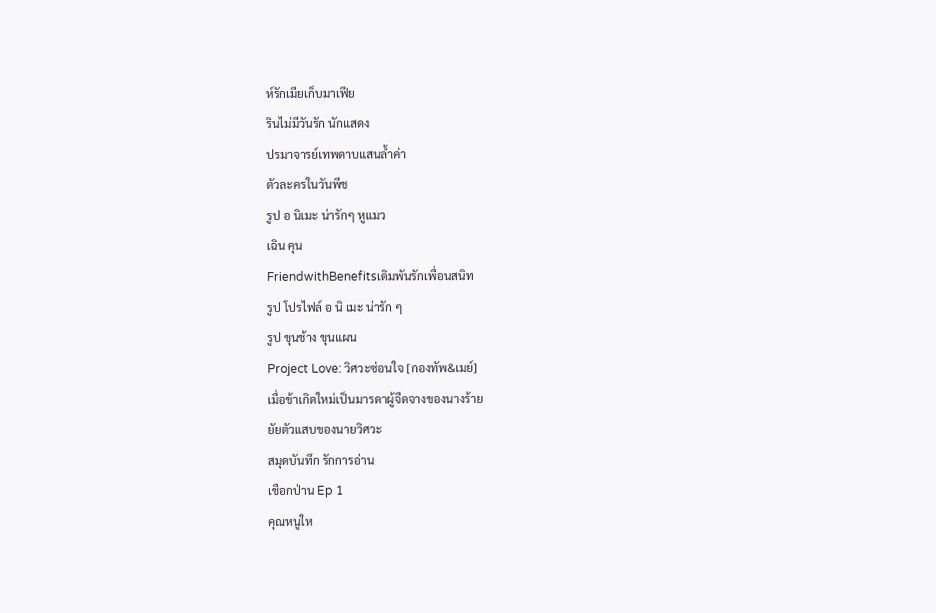ห์รักเมียเก็บมาเฟีย
รินไม่มีวันรัก นักแสดง
ปรมาจารย์เทพดาบแสนล้ำค่า
ตัวละครในวันพีช
รูป อ นิเมะ น่ารักๆ หูแมว
เฉิน คุน
FriendwithBenefitsเดิมพันรักเพื่อนสนิท
รูป โปรไฟล์ อ นิ เมะ น่ารัก ๆ
รูป ขุนช้าง ขุนแผน
Project Love: วิศวะซ่อนใจ [กองทัพ&เมย์]
เมื่อข้าเกิดใหม่เป็นมารดาผู้จืดจางของนางร้าย
ยัยตัวแสบของนายวิศวะ
สมุดบันทึก รักการอ่าน
เชือกป่าน Ep 1
คุณหนูให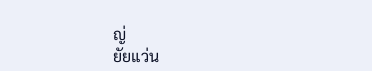ญ่
ยัยแว่น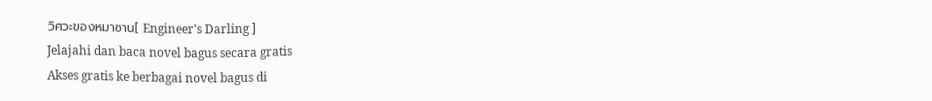วิศวะของหมาซาน[ Engineer's Darling ]
Jelajahi dan baca novel bagus secara gratis
Akses gratis ke berbagai novel bagus di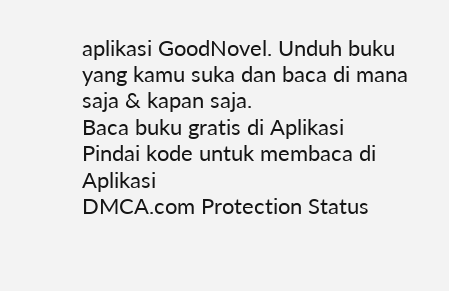aplikasi GoodNovel. Unduh buku yang kamu suka dan baca di mana saja & kapan saja.
Baca buku gratis di Aplikasi
Pindai kode untuk membaca di Aplikasi
DMCA.com Protection Status